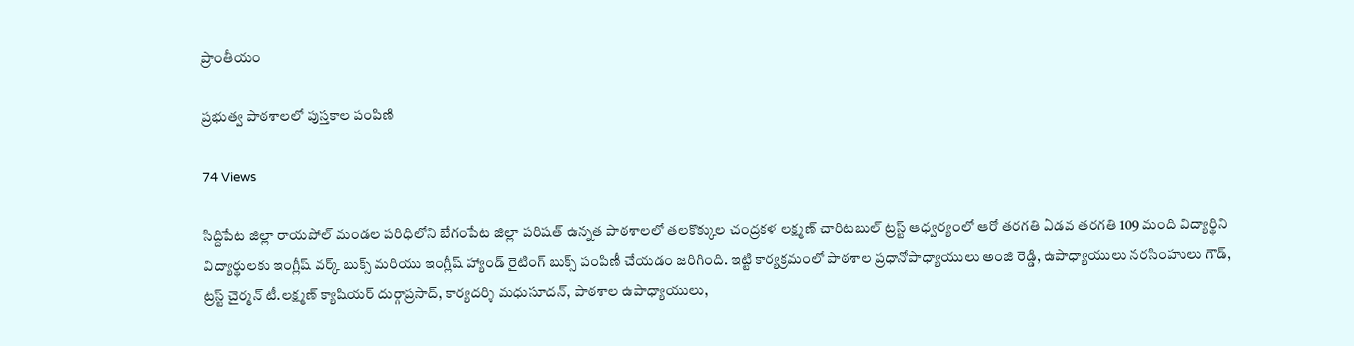ప్రాంతీయం

ప్రభుత్వ పాఠశాలలో పుస్తకాల పంపిణి

74 Views

సిద్దిపేట జిల్లా రాయపోల్ మండల పరిధిలోని బేగంపేట జిల్లా పరిషత్ ఉన్నత పాఠశాలలో తలకొక్కుల చంద్రకళ లక్ష్మణ్ చారిటబుల్ ట్రస్ట్ ఆధ్వర్యంలో ఆరో తరగతి ఏడవ తరగతి 109 మంది విద్యార్థిని విద్యార్థులకు ఇంగ్లీష్ వర్క్ బుక్స్ మరియు ఇంగ్లీష్ హ్యాండ్ రైటింగ్ బుక్స్ పంపిణీ చేయడం జరిగింది. ఇట్టి కార్యక్రమంలో పాఠశాల ప్రధానోపాధ్యాయులు అంజి రెడ్డి, ఉపాధ్యాయులు నరసింహులు గౌడ్, ట్రస్ట్ చైర్మన్ టీ.లక్ష్మణ్ క్యాషియర్ దుర్గాప్రసాద్, కార్యదర్శి మధుసూదన్, పాఠశాల ఉపాధ్యాయులు,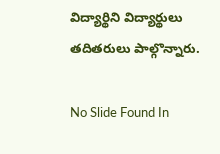విద్యార్థిని విద్యార్థులు తదితరులు పాల్గొన్నారు.

No Slide Found In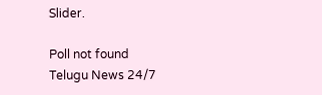Slider.

Poll not found
Telugu News 24/7